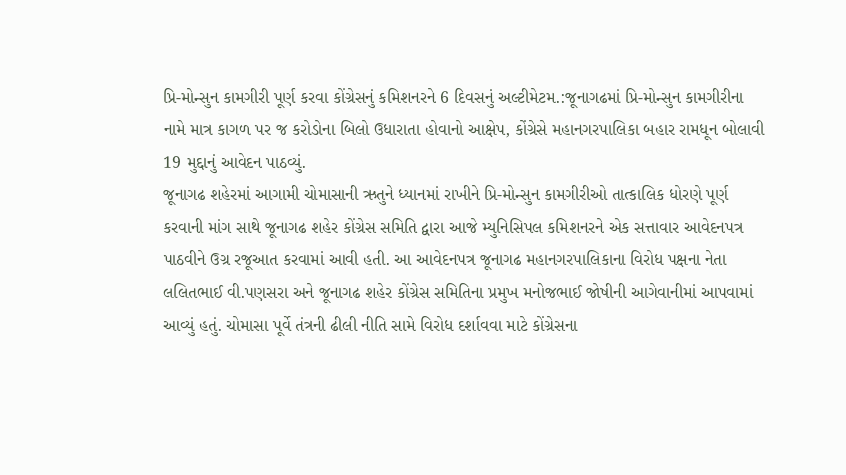પ્રિ-મોન્સુન કામગીરી પૂર્ણ કરવા કોંગ્રેસનું કમિશનરને 6 દિવસનું અલ્ટીમેટમ.:જૂનાગઢમાં પ્રિ-મોન્સુન કામગીરીના નામે માત્ર કાગળ પર જ કરોડોના બિલો ઉધારાતા હોવાનો આક્ષેપ, કોંગ્રેસે મહાનગરપાલિકા બહાર રામધૂન બોલાવી 19 મુદ્દાનું આવેદન પાઠવ્યું.
જૂનાગઢ શહેરમાં આગામી ચોમાસાની ઋતુને ધ્યાનમાં રાખીને પ્રિ-મોન્સુન કામગીરીઓ તાત્કાલિક ધોરણે પૂર્ણ કરવાની માંગ સાથે જૂનાગઢ શહેર કોંગ્રેસ સમિતિ દ્વારા આજે મ્યુનિસિપલ કમિશનરને એક સત્તાવાર આવેદનપત્ર પાઠવીને ઉગ્ર રજૂઆત કરવામાં આવી હતી. આ આવેદનપત્ર જૂનાગઢ મહાનગરપાલિકાના વિરોધ પક્ષના નેતા લલિતભાઈ વી.પણસરા અને જૂનાગઢ શહેર કોંગ્રેસ સમિતિના પ્રમુખ મનોજભાઈ જોષીની આગેવાનીમાં આપવામાં આવ્યું હતું. ચોમાસા પૂર્વે તંત્રની ઢીલી નીતિ સામે વિરોધ દર્શાવવા માટે કોંગ્રેસના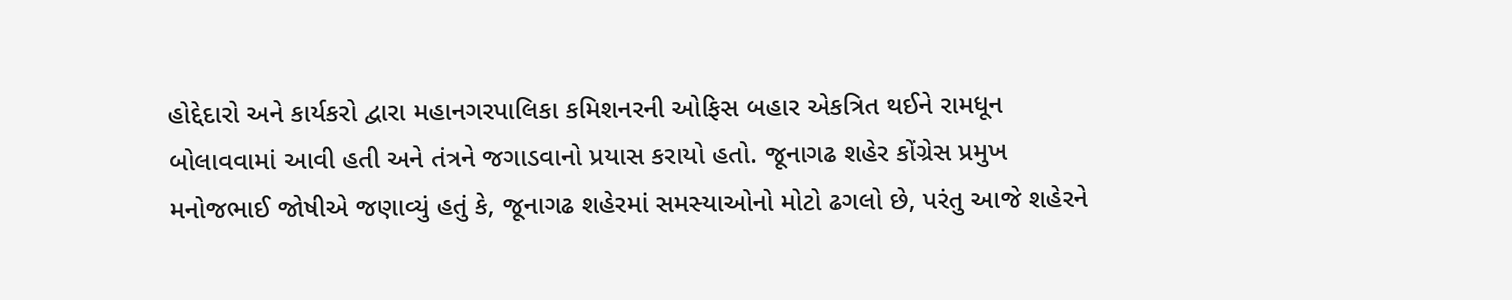હોદ્દેદારો અને કાર્યકરો દ્વારા મહાનગરપાલિકા કમિશનરની ઓફિસ બહાર એકત્રિત થઈને રામધૂન બોલાવવામાં આવી હતી અને તંત્રને જગાડવાનો પ્રયાસ કરાયો હતો. જૂનાગઢ શહેર કોંગ્રેસ પ્રમુખ મનોજભાઈ જોષીએ જણાવ્યું હતું કે, જૂનાગઢ શહેરમાં સમસ્યાઓનો મોટો ઢગલો છે, પરંતુ આજે શહેરને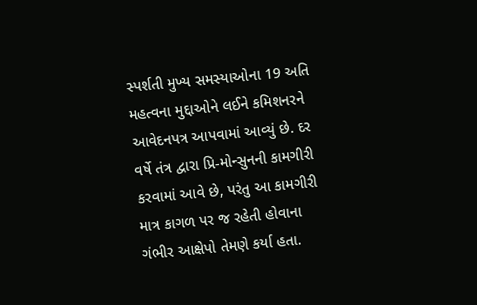સ્પર્શતી મુખ્ય સમસ્યાઓના 19 અતિ મહત્વના મુદ્દાઓને લઈને કમિશનરને આવેદનપત્ર આપવામાં આવ્યું છે. દર વર્ષે તંત્ર દ્વારા પ્રિ-મોન્સુનની કામગીરી કરવામાં આવે છે, પરંતુ આ કામગીરી માત્ર કાગળ પર જ રહેતી હોવાના ગંભીર આક્ષેપો તેમણે કર્યા હતા.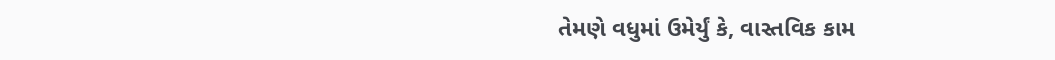તેમણે વધુમાં ઉમેર્યું કે, વાસ્તવિક કામ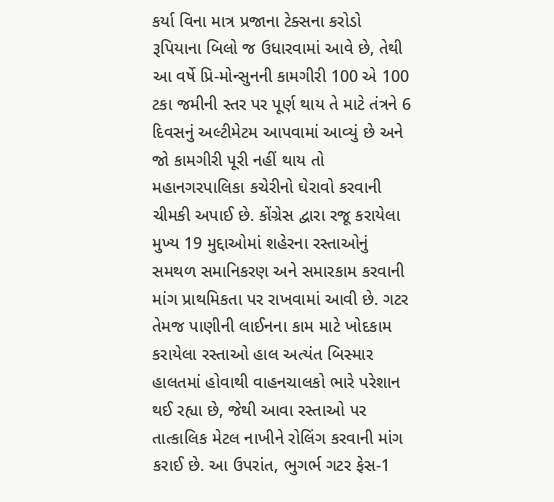કર્યા વિના માત્ર પ્રજાના ટેક્સના કરોડો રૂપિયાના બિલો જ ઉધારવામાં આવે છે, તેથી આ વર્ષે પ્રિ-મોન્સુનની કામગીરી 100 એ 100 ટકા જમીની સ્તર પર પૂર્ણ થાય તે માટે તંત્રને 6 દિવસનું અલ્ટીમેટમ આપવામાં આવ્યું છે અને જો કામગીરી પૂરી નહીં થાય તો મહાનગરપાલિકા કચેરીનો ઘેરાવો કરવાની ચીમકી અપાઈ છે. કોંગ્રેસ દ્વારા રજૂ કરાયેલા મુખ્ય 19 મુદ્દાઓમાં શહેરના રસ્તાઓનું સમથળ સમાનિકરણ અને સમારકામ કરવાની માંગ પ્રાથમિકતા પર રાખવામાં આવી છે. ગટર તેમજ પાણીની લાઈનના કામ માટે ખોદકામ કરાયેલા રસ્તાઓ હાલ અત્યંત બિસ્માર હાલતમાં હોવાથી વાહનચાલકો ભારે પરેશાન થઈ રહ્યા છે, જેથી આવા રસ્તાઓ પર તાત્કાલિક મેટલ નાખીને રોલિંગ કરવાની માંગ કરાઈ છે. આ ઉપરાંત, ભુગર્ભ ગટર ફેસ-1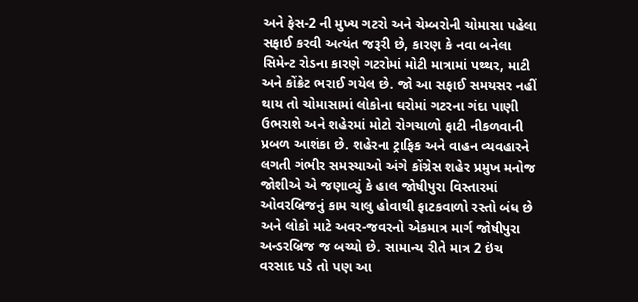અને ફેસ-2 ની મુખ્ય ગટરો અને ચેમ્બરોની ચોમાસા પહેલા સફાઈ કરવી અત્યંત જરૂરી છે, કારણ કે નવા બનેલા સિમેન્ટ રોડના કારણે ગટરોમાં મોટી માત્રામાં પથ્થર, માટી અને કોંક્રેટ ભરાઈ ગયેલ છે. જો આ સફાઈ સમયસર નહીં થાય તો ચોમાસામાં લોકોના ઘરોમાં ગટરના ગંદા પાણી ઉભરાશે અને શહેરમાં મોટો રોગચાળો ફાટી નીકળવાની પ્રબળ આશંકા છે. શહેરના ટ્રાફિક અને વાહન વ્યવહારને લગતી ગંભીર સમસ્યાઓ અંગે કોંગ્રેસ શહેર પ્રમુખ મનોજ જોશીએ એ જણાવ્યું કે હાલ જોષીપુરા વિસ્તારમાં ઓવરબ્રિજનું કામ ચાલુ હોવાથી ફાટકવાળો રસ્તો બંધ છે અને લોકો માટે અવર-જવરનો એકમાત્ર માર્ગ જોષીપુરા અન્ડરબ્રિજ જ બચ્યો છે. સામાન્ય રીતે માત્ર 2 ઇંચ વરસાદ પડે તો પણ આ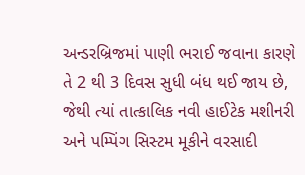અન્ડરબ્રિજમાં પાણી ભરાઈ જવાના કારણે તે 2 થી 3 દિવસ સુધી બંધ થઈ જાય છે, જેથી ત્યાં તાત્કાલિક નવી હાઈટેક મશીનરી અને પમ્પિંગ સિસ્ટમ મૂકીને વરસાદી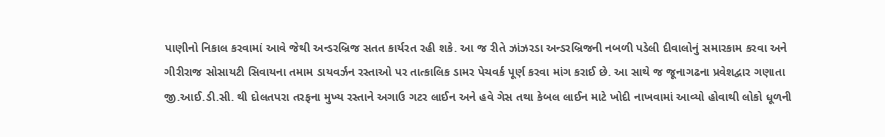પાણીનો નિકાલ કરવામાં આવે જેથી અન્ડરબ્રિજ સતત કાર્યરત રહી શકે. આ જ રીતે ઝાંઝરડા અન્ડરબ્રિજની નબળી પડેલી દીવાલોનું સમારકામ કરવા અને ગીરીરાજ સોસાયટી સિવાયના તમામ ડાયવર્ઝન રસ્તાઓ પર તાત્કાલિક ડામર પેચવર્ક પૂર્ણ કરવા માંગ કરાઈ છે. આ સાથે જ જૂનાગઢના પ્રવેશદ્વાર ગણાતા જી.આઈ.ડી.સી. થી દોલતપરા તરફના મુખ્ય રસ્તાને અગાઉ ગટર લાઈન અને હવે ગેસ તથા કેબલ લાઈન માટે ખોદી નાખવામાં આવ્યો હોવાથી લોકો ધૂળની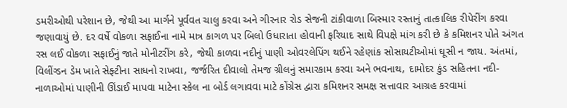ડમરીઓથી પરેશાન છે, જેથી આ માર્ગને પૂર્વવત ચાલુ કરવા અને ગીરનાર રોડ સેજની ટાંકીવાળા બિસ્માર રસ્તાનું તાત્કાલિક રીપેરીંગ કરવા જણાવાયું છે. દર વર્ષે વોકળા સફાઈના નામે માત્ર કાગળ પર બિલો ઉધારાતા હોવાની ફરિયાદ સાથે વિપક્ષે માંગ કરી છે કે કમિશનર પોતે અંગત રસ લઈ વોકળા સફાઈનું જાતે મોનીટરીંગ કરે, જેથી કાળવા નદીનું પાણી ઓવરલેપિંગ થઈને રહેણાંક સોસાયટીઓમાં ઘૂસી ન જાય. અંતમાં, વિલીંગ્ડન ડેમ ખાતે સેફ્ટીના સાધનો રાખવા, જર્જરિત દીવાલો તેમજ ગ્રીલનું સમારકામ કરવા અને ભવનાથ, દામોદર કુંડ સહિતના નદી-નાળાઓમાં પાણીની ઊંડાઈ માપવા માટેના સ્કેલ ના બોર્ડ લગાવવા માટે કોંગ્રેસ દ્વારા કમિશનર સમક્ષ સત્તાવાર આગ્રહ કરવામાં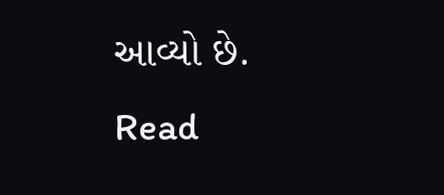આવ્યો છે.
Read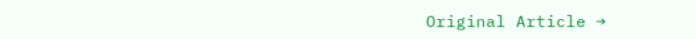Original Article →